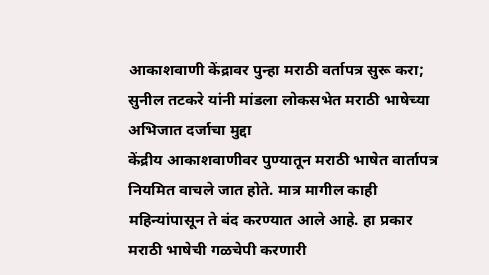आकाशवाणी केंद्रावर पुन्हा मराठी वर्तापत्र सुरू करा; सुनील तटकरे यांनी मांडला लोकसभेत मराठी भाषेच्या अभिजात दर्जाचा मुद्दा
केंद्रीय आकाशवाणीवर पुण्यातून मराठी भाषेत वार्तापत्र नियमित वाचले जात होते. मात्र मागील काही महिन्यांपासून ते बंद करण्यात आले आहे. हा प्रकार मराठी भाषेची गळचेपी करणारी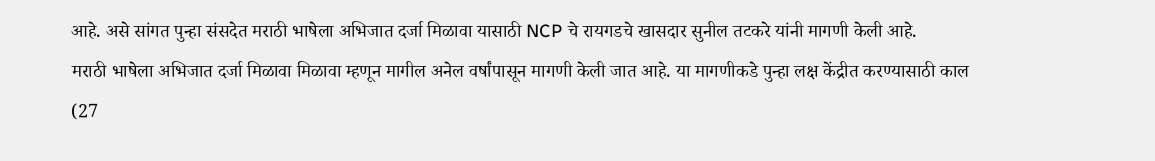आहे. असे सांगत पुन्हा संसदेत मराठी भाषेला अभिजात दर्जा मिळावा यासाठी NCP चे रायगडचे खासदार सुनील तटकरे यांनी मागणी केली आहे.
मराठी भाषेला अभिजात दर्जा मिळावा मिळावा म्हणून मागील अनेल वर्षांपासून मागणी केली जात आहे. या मागणीकडे पुन्हा लक्ष केंद्रीत करण्यासाठी काल (27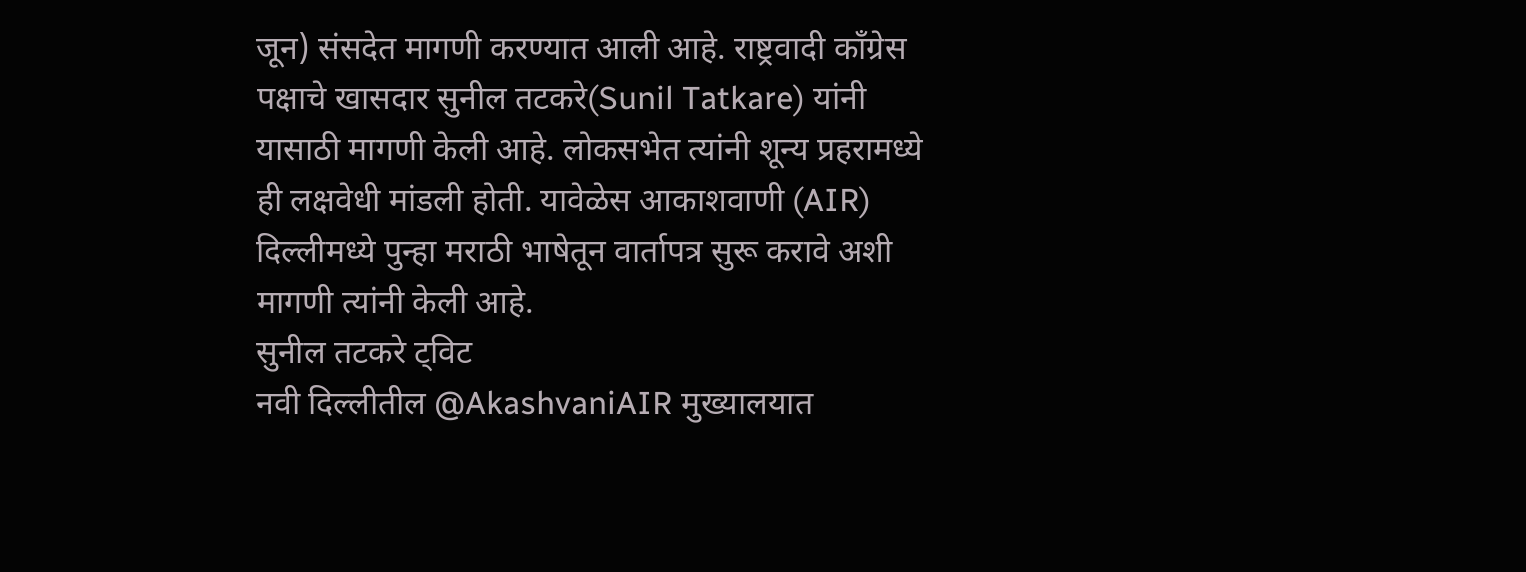जून) संसदेत मागणी करण्यात आली आहे. राष्ट्रवादी कॉंग्रेस पक्षाचे खासदार सुनील तटकरे(Sunil Tatkare) यांनी यासाठी मागणी केली आहे. लोकसभेत त्यांनी शून्य प्रहरामध्ये ही लक्षवेधी मांडली होती. यावेळेस आकाशवाणी (AIR) दिल्लीमध्ये पुन्हा मराठी भाषेतून वार्तापत्र सुरू करावे अशी मागणी त्यांनी केली आहे.
सुनील तटकरे ट्विट
नवी दिल्लीतील @AkashvaniAIR मुख्यालयात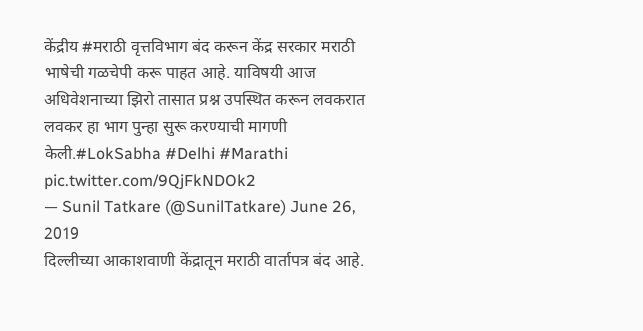केंद्रीय #मराठी वृत्तविभाग बंद करून केंद्र सरकार मराठी भाषेची गळचेपी करू पाहत आहे. याविषयी आज अधिवेशनाच्या झिरो तासात प्रश्न उपस्थित करून लवकरात लवकर हा भाग पुन्हा सुरू करण्याची मागणी केली.#LokSabha #Delhi #Marathi pic.twitter.com/9QjFkNDOk2
— Sunil Tatkare (@SunilTatkare) June 26, 2019
दिल्लीच्या आकाशवाणी केंद्रातून मराठी वार्तापत्र बंद आहे.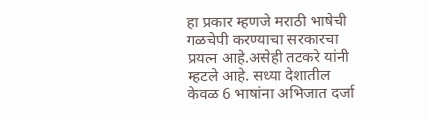हा प्रकार म्हणजे मराठी भाषेची गळचेपी करण्याचा सरकारचा प्रयत्न आहे.असेही तटकरे यांनी म्हटले आहे. सध्या देशातील केवळ 6 भाषांना अभिजात दर्जा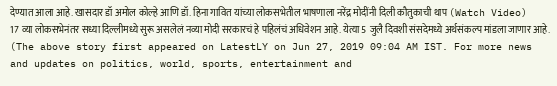देण्यात आला आहे. खासदार डॉ अमोल कोल्हे आणि डॉ. हिना गावित यांच्या लोकसभेतील भाषणाला नरेंद्र मोदींनी दिली कौतुकाची थाप (Watch Video)
17 व्या लोकसभेनंतर सध्या दिल्लीमध्ये सुरू असलेलं नव्या मोदी सरकारचं हे पहिलंचं अधिवेशन आहे. येत्या 5 जुलै दिवशी संसदेमध्ये अर्थसंकल्प मांडला जाणार आहे.
(The above story first appeared on LatestLY on Jun 27, 2019 09:04 AM IST. For more news and updates on politics, world, sports, entertainment and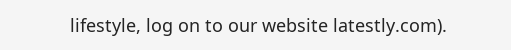lifestyle, log on to our website latestly.com).